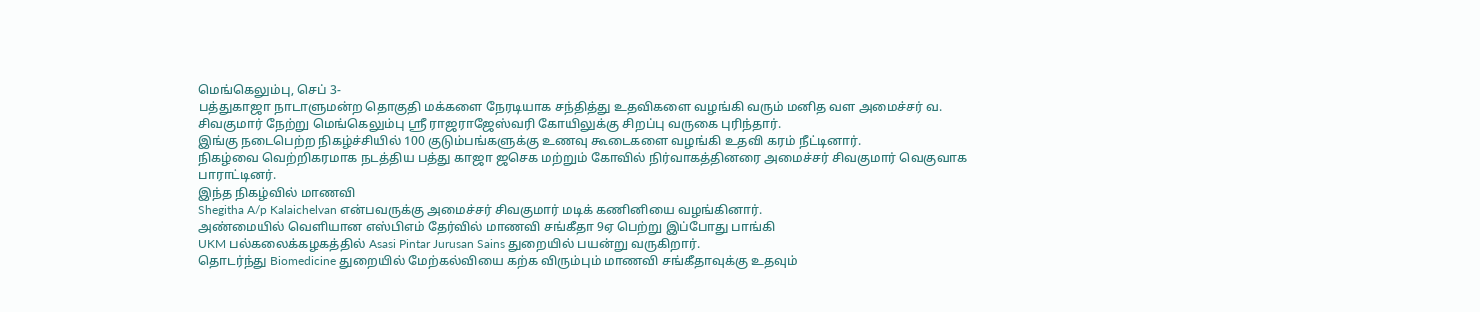மெங்கெலும்பு, செப் 3-
பத்துகாஜா நாடாளுமன்ற தொகுதி மக்களை நேரடியாக சந்தித்து உதவிகளை வழங்கி வரும் மனித வள அமைச்சர் வ. சிவகுமார் நேற்று மெங்கெலும்பு ஸ்ரீ ராஜராஜேஸ்வரி கோயிலுக்கு சிறப்பு வருகை புரிந்தார்.
இங்கு நடைபெற்ற நிகழ்ச்சியில் 100 குடும்பங்களுக்கு உணவு கூடைகளை வழங்கி உதவி கரம் நீட்டினார்.
நிகழ்வை வெற்றிகரமாக நடத்திய பத்து காஜா ஜசெக மற்றும் கோவில் நிர்வாகத்தினரை அமைச்சர் சிவகுமார் வெகுவாக பாராட்டினர்.
இந்த நிகழ்வில் மாணவி
Shegitha A/p Kalaichelvan என்பவருக்கு அமைச்சர் சிவகுமார் மடிக் கணினியை வழங்கினார்.
அண்மையில் வெளியான எஸ்பிஎம் தேர்வில் மாணவி சங்கீதா 9ஏ பெற்று இப்போது பாங்கி
UKM பல்கலைக்கழகத்தில் Asasi Pintar Jurusan Sains துறையில் பயன்று வருகிறார்.
தொடர்ந்து Biomedicine துறையில் மேற்கல்வியை கற்க விரும்பும் மாணவி சங்கீதாவுக்கு உதவும்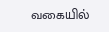வகையில்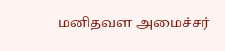மனிதவள அமைச்சர்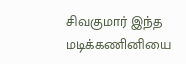சிவகுமார் இந்த மடிக்கணினியை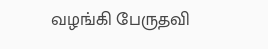வழங்கி பேருதவி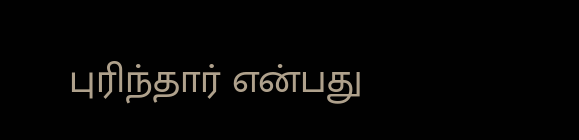புரிந்தார் என்பது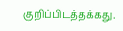குறிப்பிடத்தக்கது.